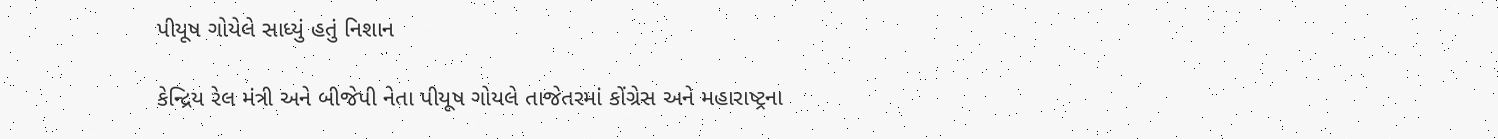પીયૂષ ગોયેલે સાધ્યું હતું નિશાન

કેન્દ્રિય રેલ મંત્રી અને બીજેપી નેતા પીયૂષ ગોયલે તાજેતરમાં કોંગ્રેસ અને મહારાષ્ટ્રના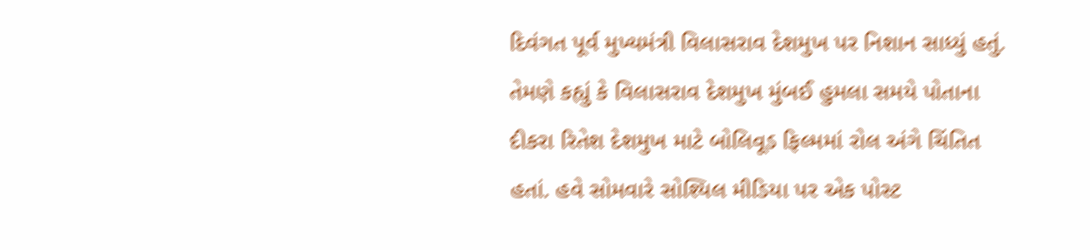દિવંગત પૂર્વ મુખ્યમંત્રી વિલાસરાવ દેશમુખ પર નિશાન સાધ્યું હતું. તેમણે કહ્યું કે વિલાસરાવ દેશમુખ મુંબઈ હુમલા સમયે પોતાના દીકરા રિતેશ દેશમુખ માટે બોલિવૂડ ફિલ્મમાં રોલ અંગે ચિંતિત હતાં. હવે સોમવારે સોશ્યિલ મીડિયા પર એક પોસ્ટ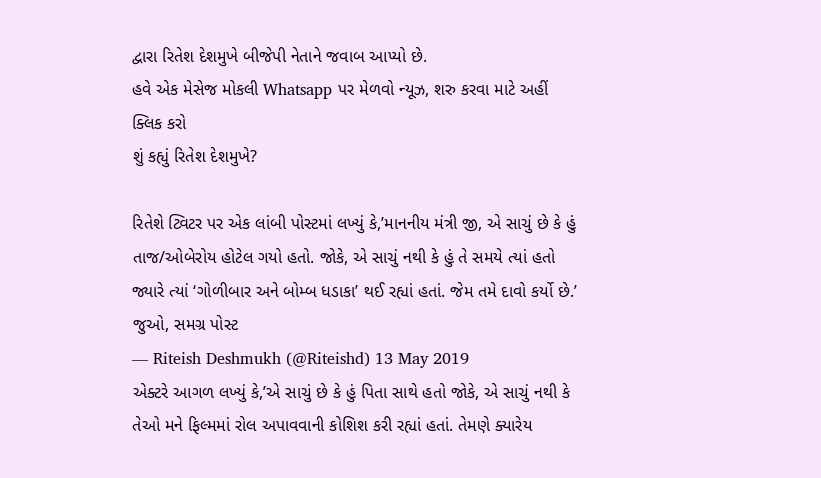દ્વારા રિતેશ દેશમુખે બીજેપી નેતાને જવાબ આપ્યો છે.
હવે એક મેસેજ મોકલી Whatsapp પર મેળવો ન્યૂઝ, શરુ કરવા માટે અહીં ક્લિક કરો
શું કહ્યું રિતેશ દેશમુખે?

રિતેશે ટ્વિટર પર એક લાંબી પોસ્ટમાં લખ્યું કે,’માનનીય મંત્રી જી, એ સાચું છે કે હું તાજ/ઓબેરોય હોટેલ ગયો હતો. જોકે, એ સાચું નથી કે હું તે સમયે ત્યાં હતો જ્યારે ત્યાં ‘ગોળીબાર અને બોમ્બ ધડાકા’ થઈ રહ્યાં હતાં. જેમ તમે દાવો કર્યો છે.’
જુઓ, સમગ્ર પોસ્ટ
— Riteish Deshmukh (@Riteishd) 13 May 2019
એક્ટરે આગળ લખ્યું કે,’એ સાચું છે કે હું પિતા સાથે હતો જોકે, એ સાચું નથી કે તેઓ મને ફિલ્મમાં રોલ અપાવવાની કોશિશ કરી રહ્યાં હતાં. તેમણે ક્યારેય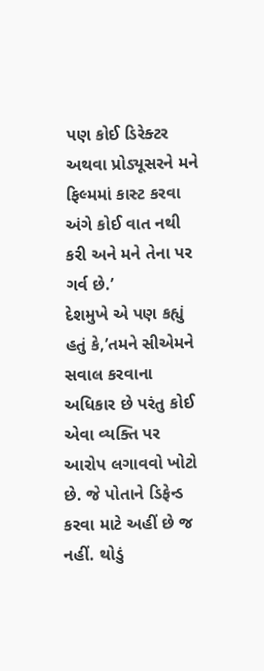પણ કોઈ ડિરેક્ટર અથવા પ્રોડ્યૂસરને મને ફિલ્મમાં કાસ્ટ કરવા અંગે કોઈ વાત નથી કરી અને મને તેના પર ગર્વ છે.’
દેશમુખે એ પણ કહ્યું હતું કે,’તમને સીએમને સવાલ કરવાના અધિકાર છે પરંતુ કોઈ એવા વ્યક્તિ પર આરોપ લગાવવો ખોટો છે. જે પોતાને ડિફેન્ડ કરવા માટે અહીં છે જ નહીં. થોડું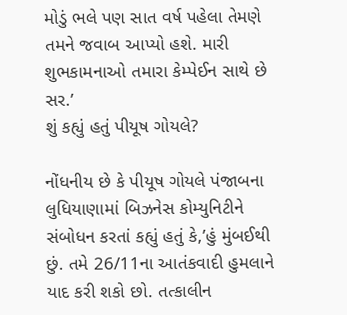મોડું ભલે પણ સાત વર્ષ પહેલા તેમણે તમને જવાબ આપ્યો હશે. મારી શુભકામનાઓ તમારા કેમ્પેઈન સાથે છે સર.’
શું કહ્યું હતું પીયૂષ ગોયલે?

નોંધનીય છે કે પીયૂષ ગોયલે પંજાબના લુધિયાણામાં બિઝનેસ કોમ્યુનિટીને સંબોધન કરતાં કહ્યું હતું કે,’હું મુંબઈથી છું. તમે 26/11ના આતંકવાદી હુમલાને યાદ કરી શકો છો. તત્કાલીન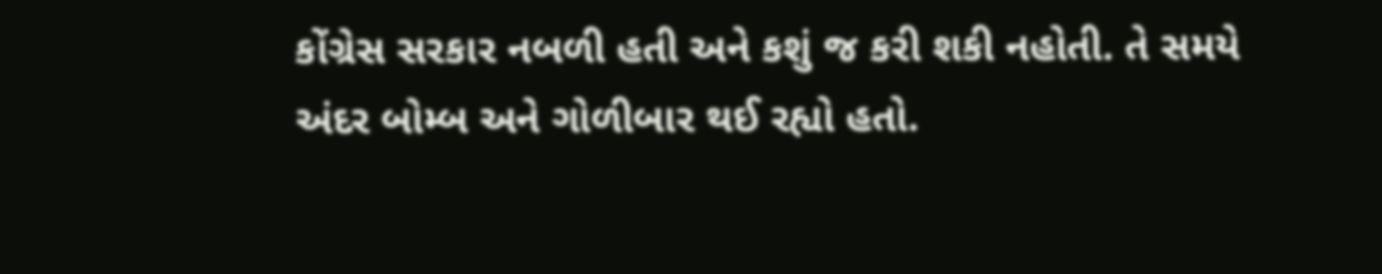કોંગ્રેસ સરકાર નબળી હતી અને કશું જ કરી શકી નહોતી. તે સમયે અંદર બોમ્બ અને ગોળીબાર થઈ રહ્યો હતો.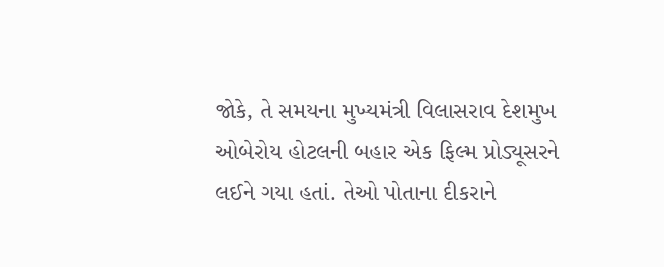જોકે, તે સમયના મુખ્યમંત્રી વિલાસરાવ દેશમુખ ઓબેરોય હોટલની બહાર એક ફિલ્મ પ્રોડ્યૂસરને લઈને ગયા હતાં. તેઓ પોતાના દીકરાને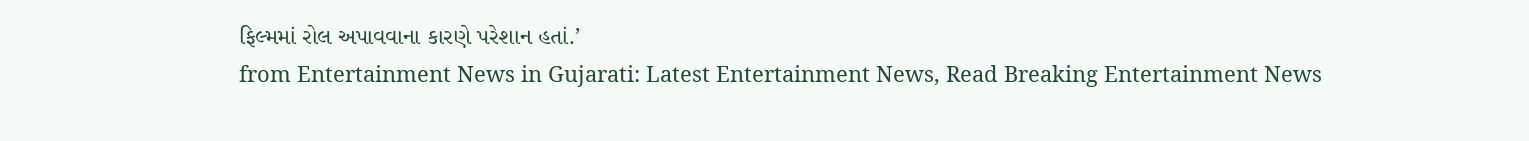ફિલ્મમાં રોલ અપાવવાના કારણે પરેશાન હતાં.’
from Entertainment News in Gujarati: Latest Entertainment News, Read Breaking Entertainment News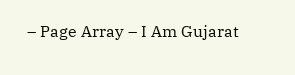– Page Array – I Am Gujarat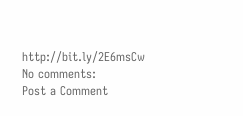http://bit.ly/2E6msCw
No comments:
Post a Comment